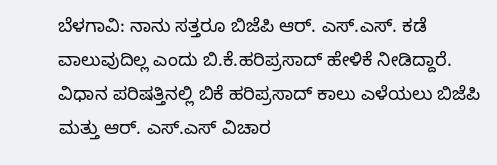ಬೆಳಗಾವಿ: ನಾನು ಸತ್ತರೂ ಬಿಜೆಪಿ ಆರ್. ಎಸ್.ಎಸ್. ಕಡೆ ವಾಲುವುದಿಲ್ಲ ಎಂದು ಬಿ.ಕೆ.ಹರಿಪ್ರಸಾದ್ ಹೇಳಿಕೆ ನೀಡಿದ್ದಾರೆ.
ವಿಧಾನ ಪರಿಷತ್ತಿನಲ್ಲಿ ಬಿಕೆ ಹರಿಪ್ರಸಾದ್ ಕಾಲು ಎಳೆಯಲು ಬಿಜೆಪಿ ಮತ್ತು ಆರ್. ಎಸ್.ಎಸ್ ವಿಚಾರ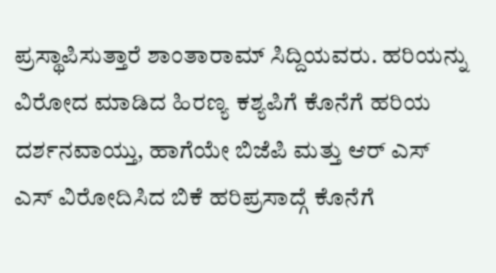ಪ್ರಸ್ಥಾಪಿಸುತ್ತಾರೆ ಶಾಂತಾರಾಮ್ ಸಿದ್ದಿಯವರು. ಹರಿಯನ್ನು ವಿರೋದ ಮಾಡಿದ ಹಿರಣ್ಯ ಕಶ್ಯಪಿಗೆ ಕೊನೆಗೆ ಹರಿಯ ದರ್ಶನವಾಯ್ತು, ಹಾಗೆಯೇ ಬಿಜೆಪಿ ಮತ್ತು ಆರ್ ಎಸ್ ಎಸ್ ವಿರೋದಿಸಿದ ಬಿಕೆ ಹರಿಪ್ರಸಾದ್ಗೆ ಕೊನೆಗೆ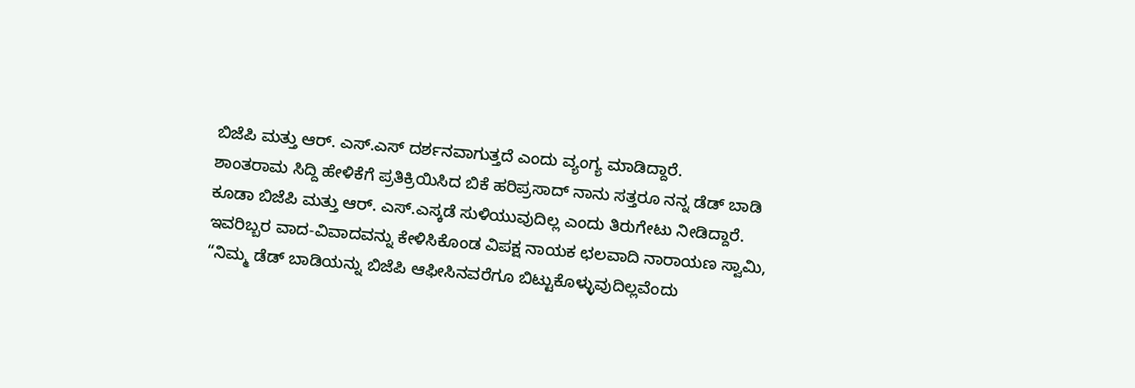ಬಿಜೆಪಿ ಮತ್ತು ಆರ್. ಎಸ್.ಎಸ್ ದರ್ಶನವಾಗುತ್ತದೆ ಎಂದು ವ್ಯಂಗ್ಯ ಮಾಡಿದ್ದಾರೆ.
ಶಾಂತರಾಮ ಸಿದ್ದಿ ಹೇಳಿಕೆಗೆ ಪ್ರತಿಕ್ರಿಯಿಸಿದ ಬಿಕೆ ಹರಿಪ್ರಸಾದ್ ನಾನು ಸತ್ತರೂ ನನ್ನ ಡೆಡ್ ಬಾಡಿ ಕೂಡಾ ಬಿಜೆಪಿ ಮತ್ತು ಆರ್. ಎಸ್.ಎಸ್ಕಡೆ ಸುಳಿಯುವುದಿಲ್ಲ ಎಂದು ತಿರುಗೇಟು ನೀಡಿದ್ದಾರೆ.
ಇವರಿಬ್ಬರ ವಾದ-ವಿವಾದವನ್ನು ಕೇಳಿಸಿಕೊಂಡ ವಿಪಕ್ಷ ನಾಯಕ ಛಲವಾದಿ ನಾರಾಯಣ ಸ್ವಾಮಿ, “ನಿಮ್ಮ ಡೆಡ್ ಬಾಡಿಯನ್ನು ಬಿಜೆಪಿ ಆಫೀಸಿನವರೆಗೂ ಬಿಟ್ಟುಕೊಳ್ಳುವುದಿಲ್ಲವೆಂದು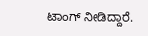ಟಾಂಗ್ ನೀಡಿದ್ದಾರೆ.